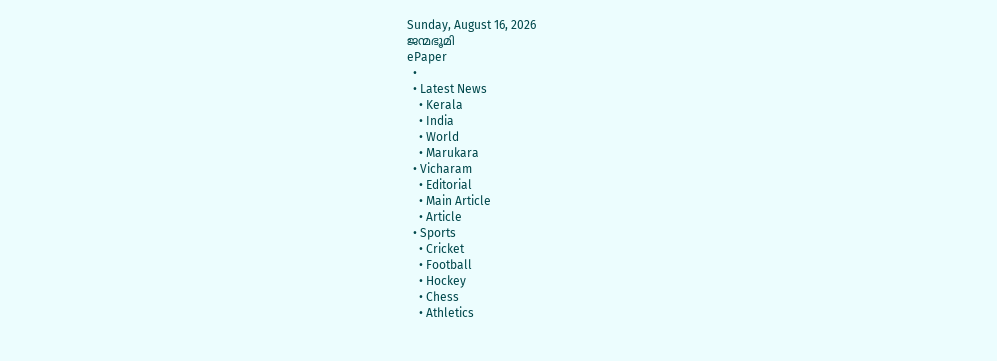Sunday, August 16, 2026
ജന്മഭൂമി
ePaper
  •
  • Latest News
    • Kerala
    • India
    • World
    • Marukara
  • Vicharam
    • Editorial
    • Main Article
    • Article
  • Sports
    • Cricket
    • Football
    • Hockey
    • Chess
    • Athletics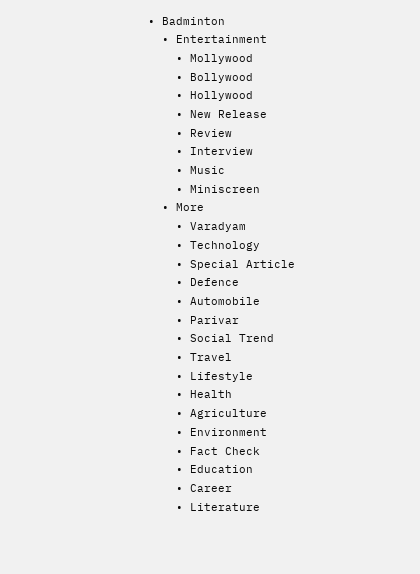• Badminton
  • Entertainment
    • Mollywood
    • Bollywood
    • Hollywood
    • New Release
    • Review
    • Interview
    • Music
    • Miniscreen
  • More
    • Varadyam
    • Technology
    • Special Article
    • Defence
    • Automobile
    • Parivar
    • Social Trend
    • Travel
    • Lifestyle
    • Health
    • Agriculture
    • Environment
    • Fact Check
    • Education
    • Career
    • Literature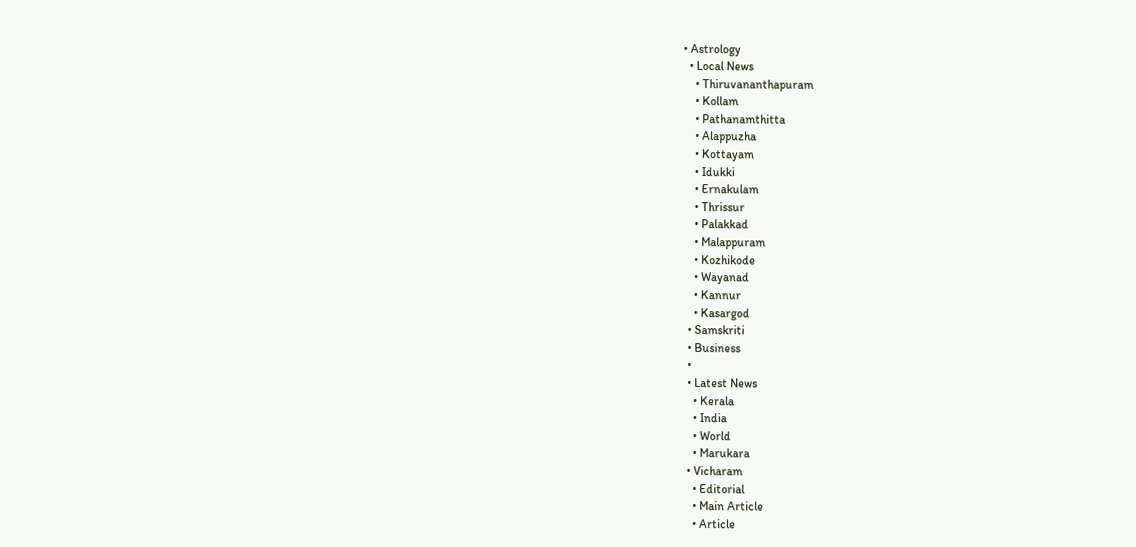• Astrology
  • Local News
    • Thiruvananthapuram
    • Kollam
    • Pathanamthitta
    • Alappuzha
    • Kottayam
    • Idukki
    • Ernakulam
    • Thrissur
    • Palakkad
    • Malappuram
    • Kozhikode
    • Wayanad
    • Kannur
    • Kasargod
  • Samskriti
  • Business
  •
  • Latest News
    • Kerala
    • India
    • World
    • Marukara
  • Vicharam
    • Editorial
    • Main Article
    • Article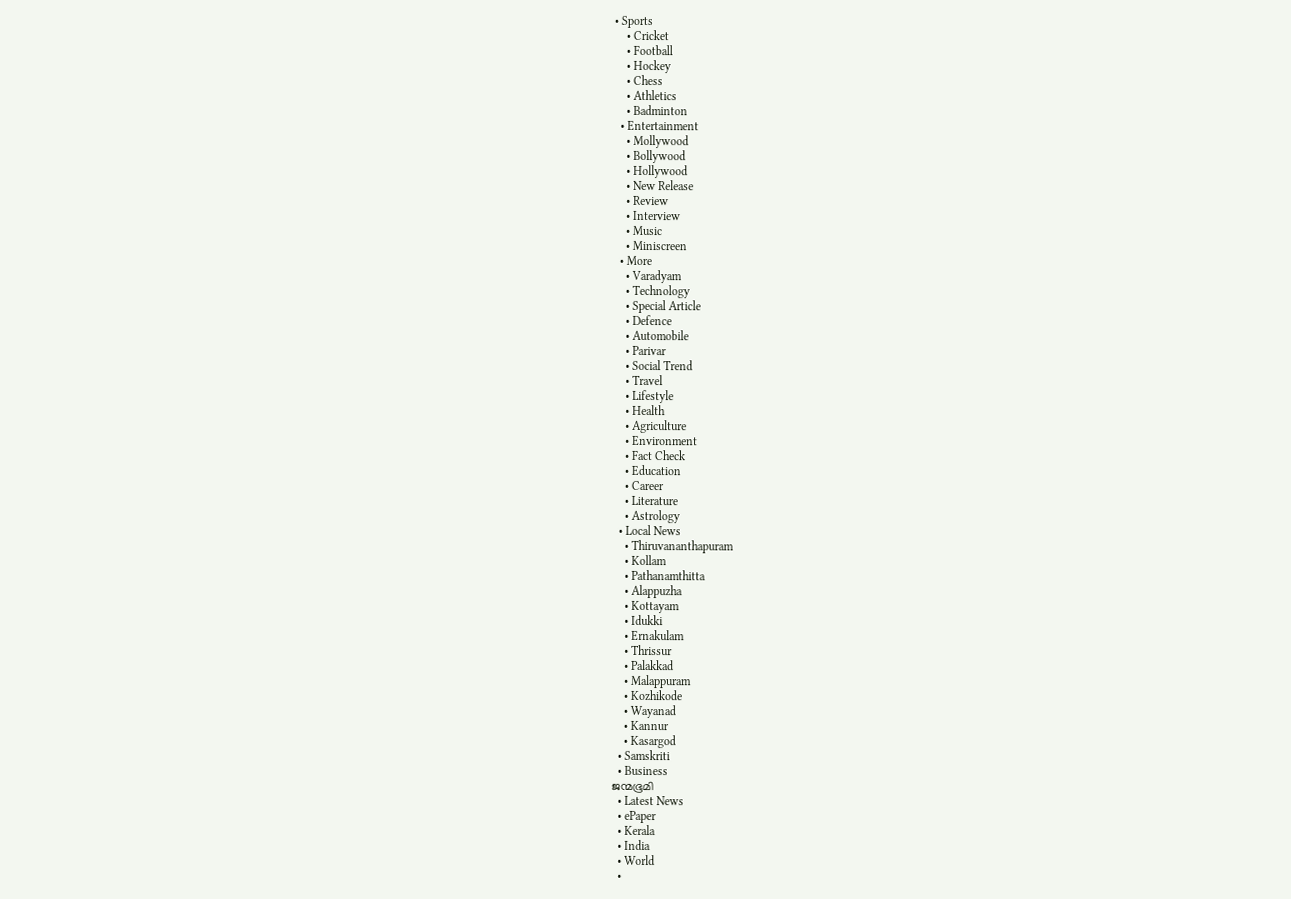• Sports
    • Cricket
    • Football
    • Hockey
    • Chess
    • Athletics
    • Badminton
  • Entertainment
    • Mollywood
    • Bollywood
    • Hollywood
    • New Release
    • Review
    • Interview
    • Music
    • Miniscreen
  • More
    • Varadyam
    • Technology
    • Special Article
    • Defence
    • Automobile
    • Parivar
    • Social Trend
    • Travel
    • Lifestyle
    • Health
    • Agriculture
    • Environment
    • Fact Check
    • Education
    • Career
    • Literature
    • Astrology
  • Local News
    • Thiruvananthapuram
    • Kollam
    • Pathanamthitta
    • Alappuzha
    • Kottayam
    • Idukki
    • Ernakulam
    • Thrissur
    • Palakkad
    • Malappuram
    • Kozhikode
    • Wayanad
    • Kannur
    • Kasargod
  • Samskriti
  • Business
ജന്മഭൂമി
  • Latest News
  • ePaper
  • Kerala
  • India
  • World
  •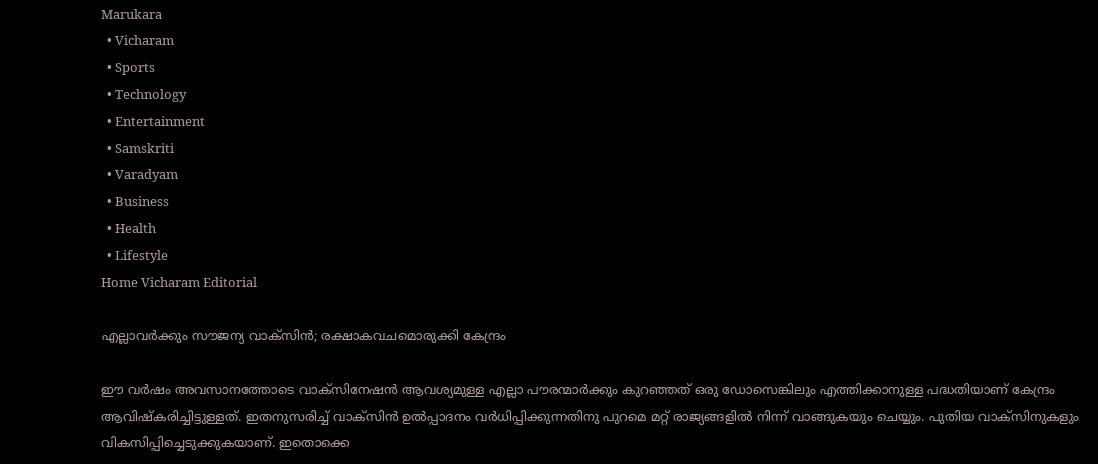Marukara
  • Vicharam
  • Sports
  • Technology
  • Entertainment
  • Samskriti
  • Varadyam
  • Business
  • Health
  • Lifestyle
Home Vicharam Editorial

എല്ലാവര്‍ക്കും സൗജന്യ വാക്‌സിന്‍; രക്ഷാകവചമൊരുക്കി കേന്ദ്രം

ഈ വര്‍ഷം അവസാനത്തോടെ വാക്‌സിനേഷന്‍ ആവശ്യമുള്ള എല്ലാ പൗരന്മാര്‍ക്കും കുറഞ്ഞത് ഒരു ഡോസെങ്കിലും എത്തിക്കാനുള്ള പദ്ധതിയാണ് കേന്ദ്രം ആവിഷ്‌കരിച്ചിട്ടുള്ളത്. ഇതനുസരിച്ച് വാക്‌സിന്‍ ഉല്‍പ്പാദനം വര്‍ധിപ്പിക്കുന്നതിനു പുറമെ മറ്റ് രാജ്യങ്ങളില്‍ നിന്ന് വാങ്ങുകയും ചെയ്യും. പുതിയ വാക്‌സിനുകളും വികസിപ്പിച്ചെടുക്കുകയാണ്. ഇതൊക്കെ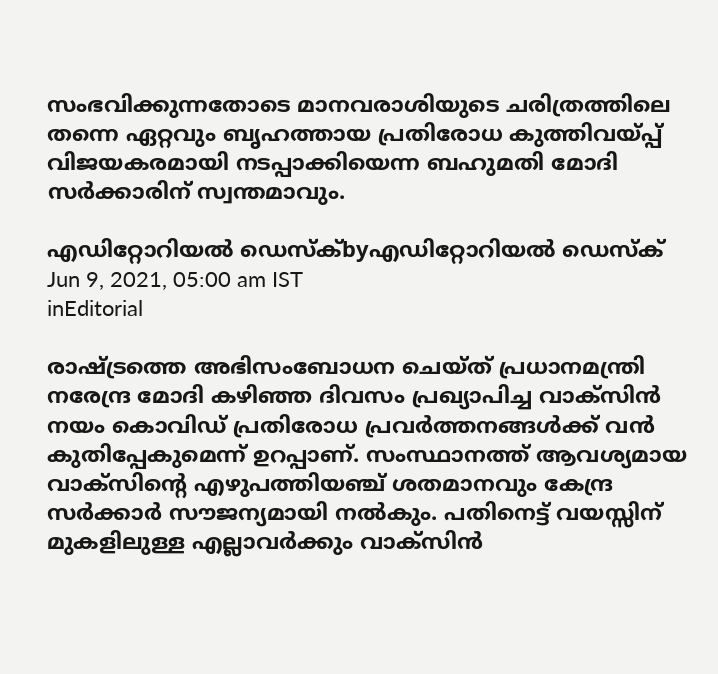സംഭവിക്കുന്നതോടെ മാനവരാശിയുടെ ചരിത്രത്തിലെ തന്നെ ഏറ്റവും ബൃഹത്തായ പ്രതിരോധ കുത്തിവയ്‌പ്പ് വിജയകരമായി നടപ്പാക്കിയെന്ന ബഹുമതി മോദി സര്‍ക്കാരിന് സ്വന്തമാവും.

എഡിറ്റോറിയൽ ഡെസ്ക്byഎഡിറ്റോറിയൽ ഡെസ്ക്
Jun 9, 2021, 05:00 am IST
inEditorial

രാഷ്‌ട്രത്തെ അഭിസംബോധന ചെയ്ത് പ്രധാനമന്ത്രി നരേന്ദ്ര മോദി കഴിഞ്ഞ ദിവസം പ്രഖ്യാപിച്ച വാക്‌സിന്‍ നയം കൊവിഡ് പ്രതിരോധ പ്രവര്‍ത്തനങ്ങള്‍ക്ക് വന്‍ കുതിപ്പേകുമെന്ന് ഉറപ്പാണ്. സംസ്ഥാനത്ത് ആവശ്യമായ വാക്‌സിന്റെ എഴുപത്തിയഞ്ച് ശതമാനവും കേന്ദ്ര സര്‍ക്കാര്‍ സൗജന്യമായി നല്‍കും. പതിനെട്ട് വയസ്സിന് മുകളിലുള്ള എല്ലാവര്‍ക്കും വാക്‌സിന്‍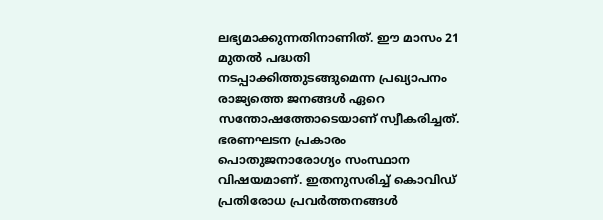ലഭ്യമാക്കുന്നതിനാണിത്. ഈ മാസം 21 മുതല്‍ പദ്ധതി നടപ്പാക്കിത്തുടങ്ങുമെന്ന പ്രഖ്യാപനം രാജ്യത്തെ ജനങ്ങള്‍ ഏറെ സന്തോഷത്തോടെയാണ് സ്വീകരിച്ചത്. ഭരണഘടന പ്രകാരം പൊതുജനാരോഗ്യം സംസ്ഥാന വിഷയമാണ്. ഇതനുസരിച്ച് കൊവിഡ് പ്രതിരോധ പ്രവര്‍ത്തനങ്ങള്‍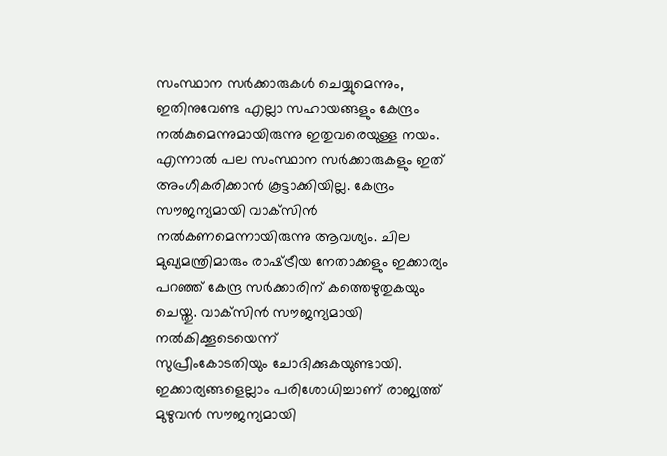സംസ്ഥാന സര്‍ക്കാരുകള്‍ ചെയ്യുമെന്നും, ഇതിനുവേണ്ട എല്ലാ സഹായങ്ങളും കേന്ദ്രം നല്‍കുമെന്നുമായിരുന്നു ഇതുവരെയുള്ള നയം. എന്നാല്‍ പല സംസ്ഥാന സര്‍ക്കാരുകളും ഇത് അംഗീകരിക്കാന്‍ കൂട്ടാക്കിയില്ല. കേന്ദ്രം സൗജന്യമായി വാക്‌സിന്‍ നല്‍കണമെന്നായിരുന്നു ആവശ്യം. ചില മുഖ്യമന്ത്രിമാരും രാഷ്‌ട്രീയ നേതാക്കളും ഇക്കാര്യം പറഞ്ഞ് കേന്ദ്ര സര്‍ക്കാരിന് കത്തെഴുതുകയും ചെയ്തു. വാക്‌സിന്‍ സൗജന്യമായി നല്‍കിക്കൂടെയെന്ന്                  സുപ്രീംകോടതിയും ചോദിക്കുകയുണ്ടായി. ഇക്കാര്യങ്ങളെല്ലാം പരിശോധിച്ചാണ് രാജ്യത്ത് മുഴുവന്‍ സൗജന്യമായി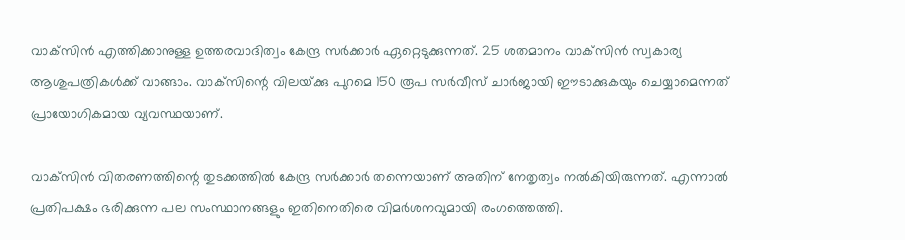വാക്‌സിന്‍ എത്തിക്കാനുള്ള ഉത്തരവാദിത്വം കേന്ദ്ര സര്‍ക്കാര്‍ ഏറ്റെടുക്കുന്നത്. 25 ശതമാനം വാക്‌സിന്‍ സ്വകാര്യ ആശുപത്രികള്‍ക്ക് വാങ്ങാം. വാക്‌സിന്റെ വിലയ്‌ക്കു പുറമെ 150 രൂപ സര്‍വീസ് ചാര്‍ജായി ഈടാക്കുകയും ചെയ്യാമെന്നത് പ്രായോഗികമായ വ്യവസ്ഥയാണ്.

വാക്‌സിന്‍ വിതരണത്തിന്റെ തുടക്കത്തില്‍ കേന്ദ്ര സര്‍ക്കാര്‍ തന്നെയാണ് അതിന് നേതൃത്വം നല്‍കിയിരുന്നത്. എന്നാല്‍ പ്രതിപക്ഷം ഭരിക്കുന്ന പല സംസ്ഥാനങ്ങളും ഇതിനെതിരെ വിമര്‍ശനവുമായി രംഗത്തെത്തി.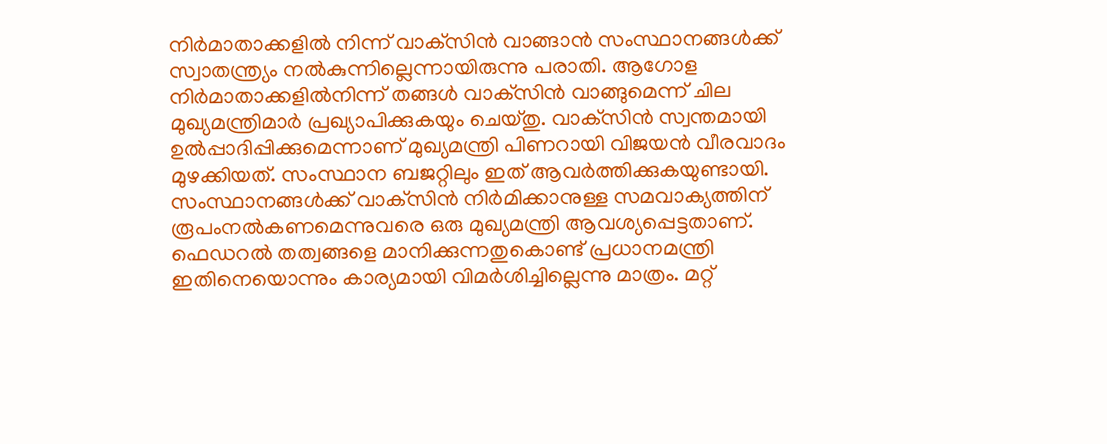നിര്‍മാതാക്കളില്‍ നിന്ന് വാക്‌സിന്‍ വാങ്ങാന്‍ സംസ്ഥാനങ്ങള്‍ക്ക് സ്വാതന്ത്ര്യം നല്‍കുന്നില്ലെന്നായിരുന്നു പരാതി. ആഗോള നിര്‍മാതാക്കളില്‍നിന്ന് തങ്ങള്‍ വാക്‌സിന്‍ വാങ്ങുമെന്ന് ചില മുഖ്യമന്ത്രിമാര്‍ പ്രഖ്യാപിക്കുകയും ചെയ്തു. വാക്‌സിന്‍ സ്വന്തമായി ഉല്‍പ്പാദിപ്പിക്കുമെന്നാണ് മുഖ്യമന്ത്രി പിണറായി വിജയന്‍ വീരവാദം മുഴക്കിയത്. സംസ്ഥാന ബജറ്റിലും ഇത് ആവര്‍ത്തിക്കുകയുണ്ടായി. സംസ്ഥാനങ്ങള്‍ക്ക് വാക്‌സിന്‍ നിര്‍മിക്കാനുള്ള സമവാക്യത്തിന് രൂപംനല്‍കണമെന്നുവരെ ഒരു മുഖ്യമന്ത്രി ആവശ്യപ്പെട്ടതാണ്. ഫെഡറല്‍ തത്വങ്ങളെ മാനിക്കുന്നതുകൊണ്ട് പ്രധാനമന്ത്രി ഇതിനെയൊന്നും കാര്യമായി വിമര്‍ശിച്ചില്ലെന്നു മാത്രം. മറ്റ്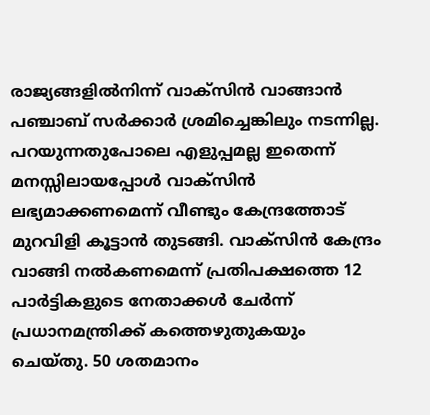രാജ്യങ്ങളില്‍നിന്ന് വാക്‌സിന്‍ വാങ്ങാന്‍ പഞ്ചാബ് സര്‍ക്കാര്‍ ശ്രമിച്ചെങ്കിലും നടന്നില്ല. പറയുന്നതുപോലെ എളുപ്പമല്ല ഇതെന്ന് മനസ്സിലായപ്പോള്‍ വാക്‌സിന്‍ ലഭ്യമാക്കണമെന്ന് വീണ്ടും കേന്ദ്രത്തോട് മുറവിളി കൂട്ടാന്‍ തുടങ്ങി. വാക്‌സിന്‍ കേന്ദ്രം വാങ്ങി നല്‍കണമെന്ന് പ്രതിപക്ഷത്തെ 12 പാര്‍ട്ടികളുടെ നേതാക്കള്‍ ചേര്‍ന്ന് പ്രധാനമന്ത്രിക്ക് കത്തെഴുതുകയും ചെയ്തു. 50 ശതമാനം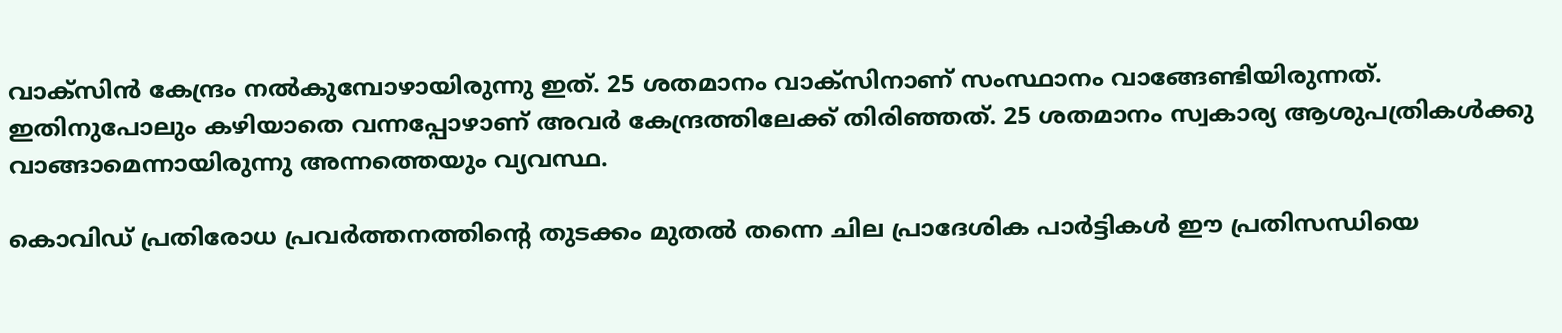വാക്‌സിന്‍ കേന്ദ്രം നല്‍കുമ്പോഴായിരുന്നു ഇത്. 25 ശതമാനം വാക്‌സിനാണ് സംസ്ഥാനം വാങ്ങേണ്ടിയിരുന്നത്. ഇതിനുപോലും കഴിയാതെ വന്നപ്പോഴാണ് അവര്‍ കേന്ദ്രത്തിലേക്ക് തിരിഞ്ഞത്. 25 ശതമാനം സ്വകാര്യ ആശുപത്രികള്‍ക്കു വാങ്ങാമെന്നായിരുന്നു അന്നത്തെയും വ്യവസ്ഥ.

കൊവിഡ് പ്രതിരോധ പ്രവര്‍ത്തനത്തിന്റെ തുടക്കം മുതല്‍ തന്നെ ചില പ്രാദേശിക പാര്‍ട്ടികള്‍ ഈ പ്രതിസന്ധിയെ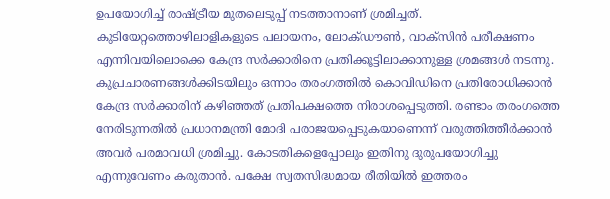ഉപയോഗിച്ച് രാഷ്‌ട്രീയ മുതലെടുപ്പ് നടത്താനാണ് ശ്രമിച്ചത്. കുടിയേറ്റത്തൊഴിലാളികളുടെ പലായനം, ലോക്ഡൗണ്‍, വാക്‌സിന്‍ പരീക്ഷണം എന്നിവയിലൊക്കെ കേന്ദ്ര സര്‍ക്കാരിനെ പ്രതിക്കൂട്ടിലാക്കാനുള്ള ശ്രമങ്ങള്‍ നടന്നു.  കുപ്രചാരണങ്ങള്‍ക്കിടയിലും ഒന്നാം തരംഗത്തില്‍ കൊവിഡിനെ പ്രതിരോധിക്കാന്‍ കേന്ദ്ര സര്‍ക്കാരിന് കഴിഞ്ഞത് പ്രതിപക്ഷത്തെ നിരാശപ്പെടുത്തി. രണ്ടാം തരംഗത്തെ നേരിടുന്നതില്‍ പ്രധാനമന്ത്രി മോദി പരാജയപ്പെടുകയാണെന്ന് വരുത്തിത്തീര്‍ക്കാന്‍ അവര്‍ പരമാവധി ശ്രമിച്ചു. കോടതികളെപ്പോലും ഇതിനു ദുരുപയോഗിച്ചു എന്നുവേണം കരുതാന്‍. പക്ഷേ സ്വതസിദ്ധമായ രീതിയില്‍ ഇത്തരം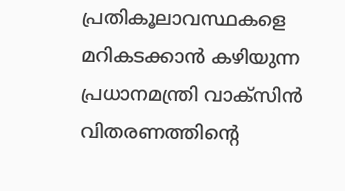പ്രതികൂലാവസ്ഥകളെ മറികടക്കാന്‍ കഴിയുന്ന പ്രധാനമന്ത്രി വാക്‌സിന്‍ വിതരണത്തിന്റെ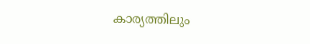കാര്യത്തിലും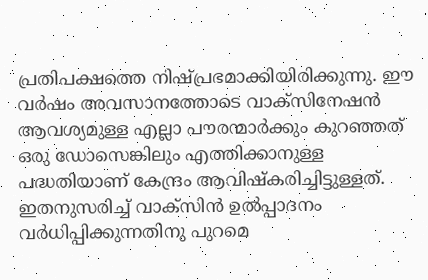പ്രതിപക്ഷത്തെ നിഷ്പ്രഭമാക്കിയിരിക്കുന്നു. ഈ വര്‍ഷം അവസാനത്തോടെ വാക്‌സിനേഷന്‍ ആവശ്യമുള്ള എല്ലാ പൗരന്മാര്‍ക്കും കുറഞ്ഞത് ഒരു ഡോസെങ്കിലും എത്തിക്കാനുള്ള പദ്ധതിയാണ് കേന്ദ്രം ആവിഷ്‌കരിച്ചിട്ടുള്ളത്. ഇതനുസരിച്ച് വാക്‌സിന്‍ ഉല്‍പ്പാദനം വര്‍ധിപ്പിക്കുന്നതിനു പുറമെ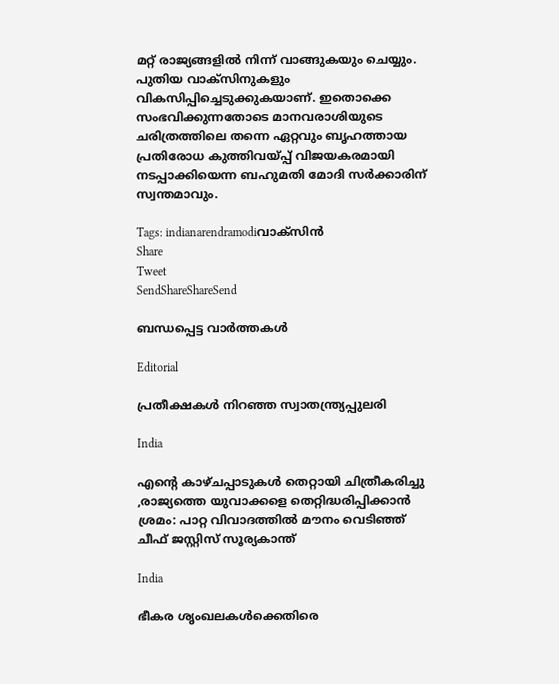മറ്റ് രാജ്യങ്ങളില്‍ നിന്ന് വാങ്ങുകയും ചെയ്യും. പുതിയ വാക്‌സിനുകളും വികസിപ്പിച്ചെടുക്കുകയാണ്. ഇതൊക്കെ സംഭവിക്കുന്നതോടെ മാനവരാശിയുടെ ചരിത്രത്തിലെ തന്നെ ഏറ്റവും ബൃഹത്തായ പ്രതിരോധ കുത്തിവയ്‌പ്പ് വിജയകരമായി നടപ്പാക്കിയെന്ന ബഹുമതി മോദി സര്‍ക്കാരിന് സ്വന്തമാവും.

Tags: indianarendramodiവാക്‌സിന്‍
Share
Tweet
SendShareShareSend

ബന്ധപ്പെട്ട വാര്‍ത്തകള്‍

Editorial

പ്രതീക്ഷകള്‍ നിറഞ്ഞ സ്വാതന്ത്ര്യപ്പുലരി

India

എന്റെ കാഴ്ചപ്പാടുകൾ തെറ്റായി ചിത്രീകരിച്ചു ,രാജ്യത്തെ യുവാക്കളെ തെറ്റിദ്ധരിപ്പിക്കാൻ ശ്രമം: പാറ്റ വിവാദത്തിൽ മൗനം വെടിഞ്ഞ് ചീഫ് ജസ്റ്റിസ് സൂര്യകാന്ത്

India

ഭീകര ശൃംഖലകൾക്കെതിരെ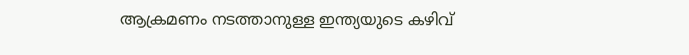ആക്രമണം നടത്താനുള്ള ഇന്ത്യയുടെ കഴിവ്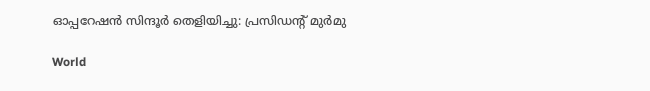ഓപ്പറേഷൻ സിന്ദൂർ തെളിയിച്ചു: പ്രസിഡന്റ് മുർമു

World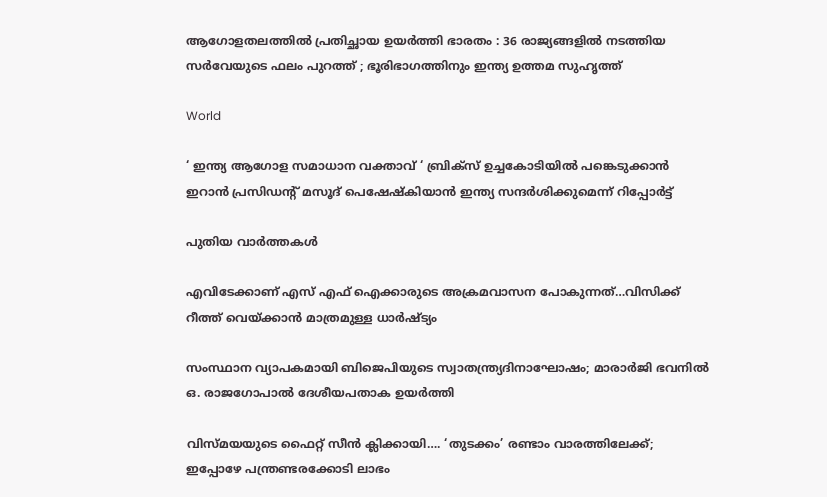ആഗോളതലത്തിൽ പ്രതിച്ഛായ ഉയർത്തി ഭാരതം : 36 രാജ്യങ്ങളിൽ നടത്തിയ സർവേയുടെ ഫലം പുറത്ത് ; ഭൂരിഭാഗത്തിനും ഇന്ത്യ ഉത്തമ സുഹൃത്ത്

World

‘ ഇന്ത്യ ആഗോള സമാധാന വക്താവ് ‘ ബ്രിക്സ് ഉച്ചകോടിയിൽ പങ്കെടുക്കാൻ ഇറാൻ പ്രസിഡന്റ് മസൂദ് പെഷേഷ്കിയാൻ ഇന്ത്യ സന്ദർശിക്കുമെന്ന് റിപ്പോർട്ട്

പുതിയ വാര്‍ത്തകള്‍

എവിടേക്കാണ് എസ് എഫ് ഐക്കാരുടെ അക്രമവാസന പോകുന്നത്…വിസിക്ക് റീത്ത് വെയ്‌ക്കാന്‍ മാത്രമുള്ള ധാര്‍ഷ്ട്യം

സംസ്ഥാന വ്യാപകമായി ബിജെപിയുടെ സ്വാതന്ത്ര്യദിനാഘോഷം; മാരാർജി ഭവനിൽ ഒ. രാജഗോപാൽ ദേശീയപതാക ഉയർത്തി

വിസ്‍മയയുടെ ഫൈറ്റ് സീന്‍ ക്ലിക്കായി…. ‘തുടക്കം’ രണ്ടാം വാരത്തിലേക്ക്; ഇപ്പോഴേ പന്ത്രണ്ടരക്കോടി ലാഭം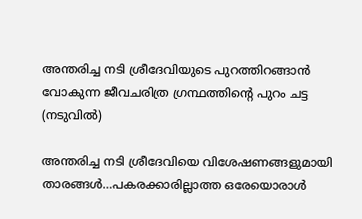അന്തരിച്ച നടി ശ്രീദേവിയുടെ പുറത്തിറങ്ങാന്‍ വോകുന്ന ജീവചരിത്ര ഗ്രന്ഥത്തിന്‍റെ പുറം ചട്ട (നടുവില്‍)

അന്തരിച്ച നടി ശ്രീദേവിയെ വിശേഷണങ്ങളുമായി താരങ്ങള്‍…പകരക്കാരില്ലാത്ത ഒരേയൊരാള്‍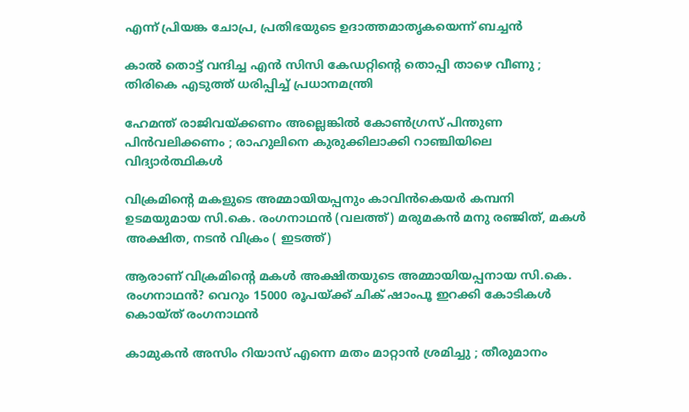എന്ന് പ്രിയങ്ക ചോപ്ര, പ്രതിഭയുടെ ഉദാത്തമാതൃകയെന്ന് ബച്ചന്‍

കാൽ തൊട്ട് വന്ദിച്ച എൻ സിസി കേഡറ്റിന്റെ തൊപ്പി താഴെ വീണു ; തിരികെ എടുത്ത് ധരിപ്പിച്ച് പ്രധാനമന്ത്രി

ഹേമന്ത് രാജിവയ്‌ക്കണം അല്ലെങ്കിൽ കോൺഗ്രസ് പിന്തുണ പിൻവലിക്കണം ; രാഹുലിനെ കുരുക്കിലാക്കി റാഞ്ചിയിലെ വിദ്യാർത്ഥികൾ

വിക്രമിന്‍റെ മകളുടെ അമ്മായിയപ്പനും കാവിന്‍കെയര്‍ കമ്പനി ഉടമയുമായ സി.കെ. രംഗനാഥന്‍ (വലത്ത്) മരുമകന്‍ മനു രഞ്ജിത്, മകള്‍ അക്ഷിത, നടന്‍ വിക്രം ( ഇടത്ത്)

ആരാണ് വിക്രമിന്റെ മകള്‍ അക്ഷിതയുടെ അമ്മായിയപ്പനായ സി.കെ. രംഗനാഥന്‍? വെറും 15000 രൂപയ്‌ക്ക് ചിക് ഷാംപൂ ഇറക്കി കോടികള്‍ കൊയ്ത് രംഗനാഥന്‍

കാമുകൻ അസിം റിയാസ് എന്നെ മതം മാറ്റാൻ ശ്രമിച്ചു ; തീരുമാനം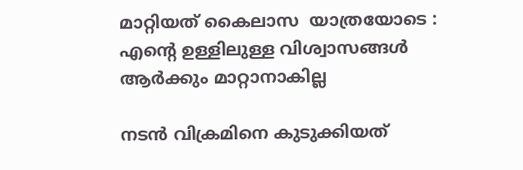മാറ്റിയത് കൈലാസ  യാത്രയോടെ : എന്റെ ഉള്ളിലുള്ള വിശ്വാസങ്ങൾ ആർക്കും മാറ്റാനാകില്ല

നടന്‍ വിക്രമിനെ കുടുക്കിയത്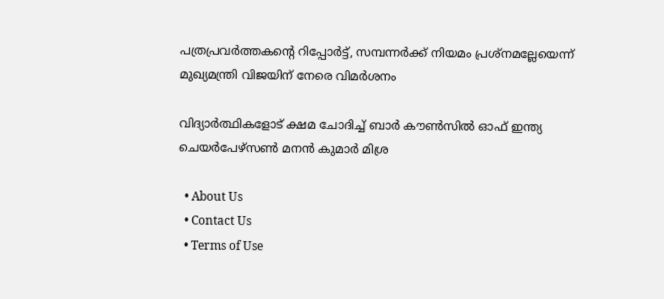പത്രപ്രവര്‍ത്തകന്റെ റിപ്പോര്‍ട്ട്, സമ്പന്നര്‍ക്ക് നിയമം പ്രശ്നമല്ലേയെന്ന് മുഖ്യമന്ത്രി വിജയിന് നേരെ വിമര്‍ശനം

വിദ്യാര്‍ത്ഥികളോട് ക്ഷമ ചോദിച്ച് ബാര്‍ കൗണ്‍സില്‍ ഓഫ് ഇന്ത്യ ചെയര്‍പേഴ്സണ്‍ മനന്‍ കുമാര്‍ മിശ്ര

  • About Us
  • Contact Us
  • Terms of Use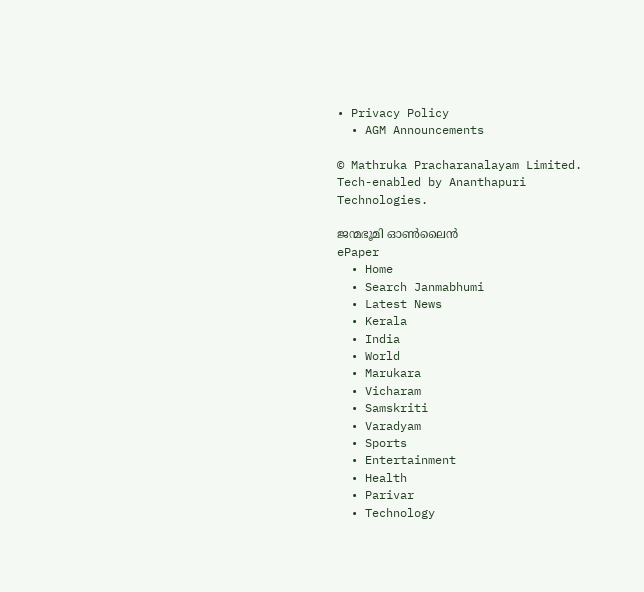• Privacy Policy
  • AGM Announcements

© Mathruka Pracharanalayam Limited.
Tech-enabled by Ananthapuri Technologies.

ജന്മഭൂമി ഓണ്‍ലൈന്‍
ePaper
  • Home
  • Search Janmabhumi
  • Latest News
  • Kerala
  • India
  • World
  • Marukara
  • Vicharam
  • Samskriti
  • Varadyam
  • Sports
  • Entertainment
  • Health
  • Parivar
  • Technology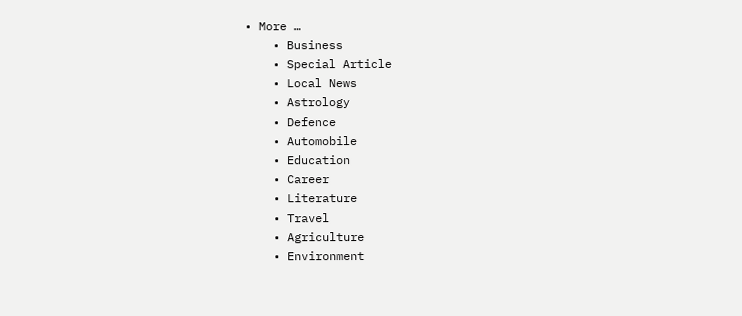• More …
    • Business
    • Special Article
    • Local News
    • Astrology
    • Defence
    • Automobile
    • Education
    • Career
    • Literature
    • Travel
    • Agriculture
    • Environment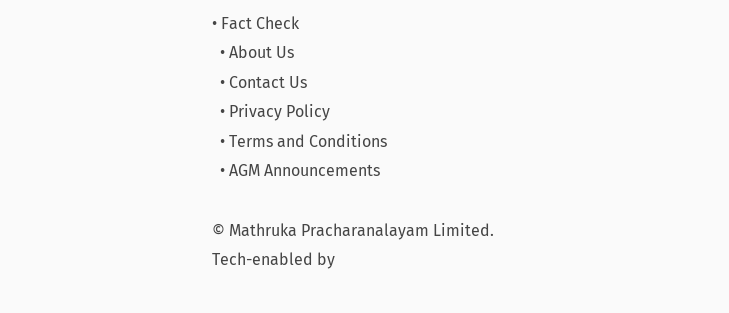• Fact Check
  • About Us
  • Contact Us
  • Privacy Policy
  • Terms and Conditions
  • AGM Announcements

© Mathruka Pracharanalayam Limited.
Tech-enabled by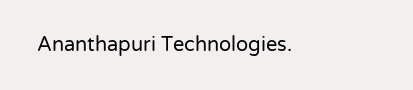Ananthapuri Technologies.